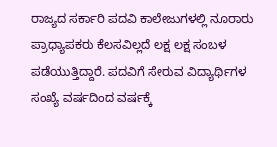ರಾಜ್ಯದ ಸರ್ಕಾರಿ ಪದವಿ ಕಾಲೇಜುಗಳಲ್ಲಿ ನೂರಾರು ಪ್ರಾಧ್ಯಾಪಕರು ಕೆಲಸವಿಲ್ಲದೆ ಲಕ್ಷ ಲಕ್ಷ ಸಂಬಳ ಪಡೆಯುತ್ತಿದ್ದಾರೆ. ಪದವಿಗೆ ಸೇರುವ ವಿದ್ಯಾರ್ಥಿಗಳ ಸಂಖ್ಯೆ ವರ್ಷದಿಂದ ವರ್ಷಕ್ಕೆ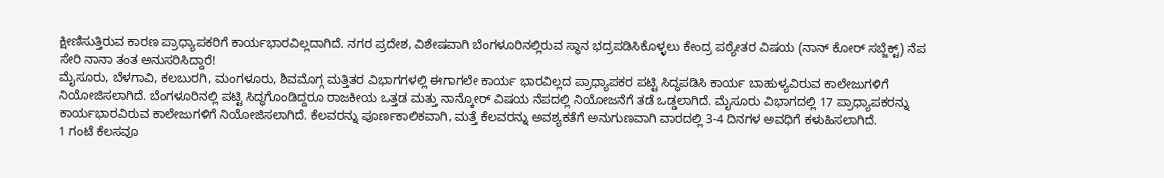ಕ್ಷೀಣಿಸುತ್ತಿರುವ ಕಾರಣ ಪ್ರಾಧ್ಯಾಪಕರಿಗೆ ಕಾರ್ಯಭಾರವಿಲ್ಲದಾಗಿದೆ. ನಗರ ಪ್ರದೇಶ, ವಿಶೇಷವಾಗಿ ಬೆಂಗಳೂರಿನಲ್ಲಿರುವ ಸ್ಥಾನ ಭದ್ರಪಡಿಸಿಕೊಳ್ಳಲು ಕೇಂದ್ರ ಪಠ್ಯೇತರ ವಿಷಯ (ನಾನ್ ಕೋರ್ ಸಬ್ಜೆಕ್ಟ್) ನೆಪ ಸೇರಿ ನಾನಾ ತಂತ ಅನುಸರಿಸಿದ್ದಾರೆ!
ಮೈಸೂರು, ಬೆಳಗಾವಿ, ಕಲಬುರಗಿ, ಮಂಗಳೂರು, ಶಿವಮೊಗ್ಗ ಮತ್ತಿತರ ವಿಭಾಗಗಳಲ್ಲಿ ಈಗಾಗಲೇ ಕಾರ್ಯ ಭಾರವಿಲ್ಲದ ಪ್ರಾಧ್ಯಾಪಕರ ಪಟ್ಟಿ ಸಿದ್ಧಪಡಿಸಿ ಕಾರ್ಯ ಬಾಹುಳ್ಯವಿರುವ ಕಾಲೇಜುಗಳಿಗೆ ನಿಯೋಜಿಸಲಾಗಿದೆ. ಬೆಂಗಳೂರಿನಲ್ಲಿ ಪಟ್ಟಿ ಸಿದ್ಧಗೊಂಡಿದ್ದರೂ ರಾಜಕೀಯ ಒತ್ತಡ ಮತ್ತು ನಾನ್ಕೋರ್ ವಿಷಯ ನೆಪದಲ್ಲಿ ನಿಯೋಜನೆಗೆ ತಡೆ ಒಡ್ಡಲಾಗಿದೆ. ಮೈಸೂರು ವಿಭಾಗದಲ್ಲಿ 17 ಪ್ರಾಧ್ಯಾಪಕರನ್ನು ಕಾರ್ಯಭಾರವಿರುವ ಕಾಲೇಜುಗಳಿಗೆ ನಿಯೋಜಿಸಲಾಗಿದೆ. ಕೆಲವರನ್ನು ಪೂರ್ಣಕಾಲಿಕವಾಗಿ, ಮತ್ತೆ ಕೆಲವರನ್ನು ಅವಶ್ಯಕತೆಗೆ ಅನುಗುಣವಾಗಿ ವಾರದಲ್ಲಿ 3-4 ದಿನಗಳ ಅವಧಿಗೆ ಕಳುಹಿಸಲಾಗಿದೆ.
1 ಗಂಟೆ ಕೆಲಸವೂ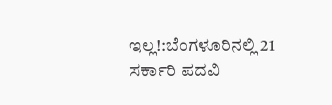ಇಲ್ಲ!:ಬೆಂಗಳೂರಿನಲ್ಲಿ 21 ಸರ್ಕಾರಿ ಪದವಿ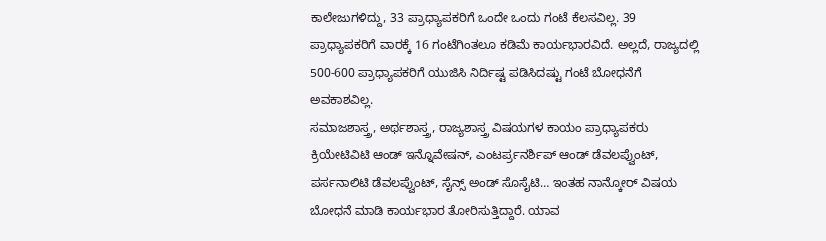ಕಾಲೇಜುಗಳಿದ್ದು, 33 ಪ್ರಾಧ್ಯಾಪಕರಿಗೆ ಒಂದೇ ಒಂದು ಗಂಟೆ ಕೆಲಸವಿಲ್ಲ. 39 ಪ್ರಾಧ್ಯಾಪಕರಿಗೆ ವಾರಕ್ಕೆ 16 ಗಂಟೆಗಿಂತಲೂ ಕಡಿಮೆ ಕಾರ್ಯಭಾರವಿದೆ. ಅಲ್ಲದೆ, ರಾಜ್ಯದಲ್ಲಿ 500-600 ಪ್ರಾಧ್ಯಾಪಕರಿಗೆ ಯುಜಿಸಿ ನಿರ್ದಿಷ್ಟ ಪಡಿಸಿದಷ್ಟು ಗಂಟೆ ಬೋಧನೆಗೆ ಅವಕಾಶವಿಲ್ಲ.
ಸಮಾಜಶಾಸ್ತ್ರ, ಅರ್ಥಶಾಸ್ತ್ರ, ರಾಜ್ಯಶಾಸ್ತ್ರ ವಿಷಯಗಳ ಕಾಯಂ ಪ್ರಾಧ್ಯಾಪಕರು ಕ್ರಿಯೇಟಿವಿಟಿ ಆಂಡ್ ಇನ್ನೊವೇಷನ್, ಎಂಟರ್ಪ್ರನರ್ಶಿಪ್ ಆಂಡ್ ಡೆವಲಪ್ವೆುಂಟ್, ಪರ್ಸನಾಲಿಟಿ ಡೆವಲಪ್ವೆುಂಟ್, ಸೈನ್ಸ್ ಅಂಡ್ ಸೊಸೈಟಿ… ಇಂತಹ ನಾನ್ಕೋರ್ ವಿಷಯ ಬೋಧನೆ ಮಾಡಿ ಕಾರ್ಯಭಾರ ತೋರಿಸುತ್ತಿದ್ದಾರೆ. ಯಾವ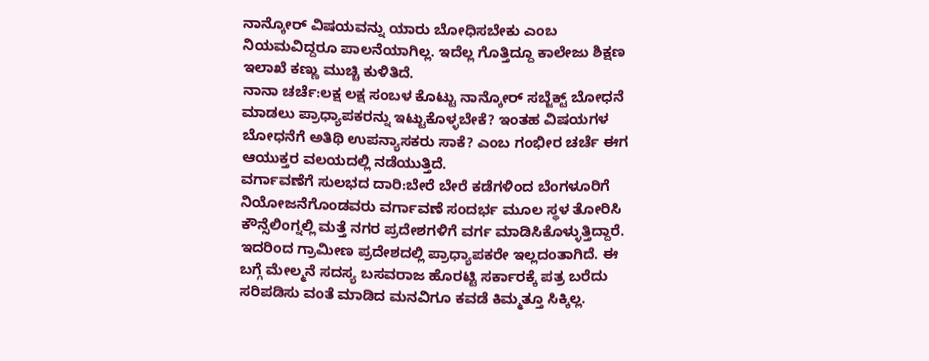ನಾನ್ಕೋರ್ ವಿಷಯವನ್ನು ಯಾರು ಬೋಧಿಸಬೇಕು ಎಂಬ ನಿಯಮವಿದ್ದರೂ ಪಾಲನೆಯಾಗಿಲ್ಲ. ಇದೆಲ್ಲ ಗೊತ್ತಿದ್ದೂ ಕಾಲೇಜು ಶಿಕ್ಷಣ ಇಲಾಖೆ ಕಣ್ಣು ಮುಚ್ಚಿ ಕುಳಿತಿದೆ.
ನಾನಾ ಚರ್ಚೆ:ಲಕ್ಷ ಲಕ್ಷ ಸಂಬಳ ಕೊಟ್ಟು ನಾನ್ಕೋರ್ ಸಬ್ಜೆಕ್ಟ್ ಬೋಧನೆ ಮಾಡಲು ಪ್ರಾಧ್ಯಾಪಕರನ್ನು ಇಟ್ಟುಕೊಳ್ಳಬೇಕೆ? ಇಂತಹ ವಿಷಯಗಳ ಬೋಧನೆಗೆ ಅತಿಥಿ ಉಪನ್ಯಾಸಕರು ಸಾಕೆ? ಎಂಬ ಗಂಭೀರ ಚರ್ಚೆ ಈಗ ಆಯುಕ್ತರ ವಲಯದಲ್ಲಿ ನಡೆಯುತ್ತಿದೆ.
ವರ್ಗಾವಣೆಗೆ ಸುಲಭದ ದಾರಿ:ಬೇರೆ ಬೇರೆ ಕಡೆಗಳಿಂದ ಬೆಂಗಳೂರಿಗೆ ನಿಯೋಜನೆಗೊಂಡವರು ವರ್ಗಾವಣೆ ಸಂದರ್ಭ ಮೂಲ ಸ್ಥಳ ತೋರಿಸಿ ಕೌನ್ಸೆಲಿಂಗ್ನಲ್ಲಿ ಮತ್ತೆ ನಗರ ಪ್ರದೇಶಗಳಿಗೆ ವರ್ಗ ಮಾಡಿಸಿಕೊಳ್ಳುತ್ತಿದ್ದಾರೆ. ಇದರಿಂದ ಗ್ರಾಮೀಣ ಪ್ರದೇಶದಲ್ಲಿ ಪ್ರಾಧ್ಯಾಪಕರೇ ಇಲ್ಲದಂತಾಗಿದೆ. ಈ ಬಗ್ಗೆ ಮೇಲ್ಮನೆ ಸದಸ್ಯ ಬಸವರಾಜ ಹೊರಟ್ಟಿ ಸರ್ಕಾರಕ್ಕೆ ಪತ್ರ ಬರೆದು ಸರಿಪಡಿಸು ವಂತೆ ಮಾಡಿದ ಮನವಿಗೂ ಕವಡೆ ಕಿಮ್ಮತ್ತೂ ಸಿಕ್ಕಿಲ್ಲ.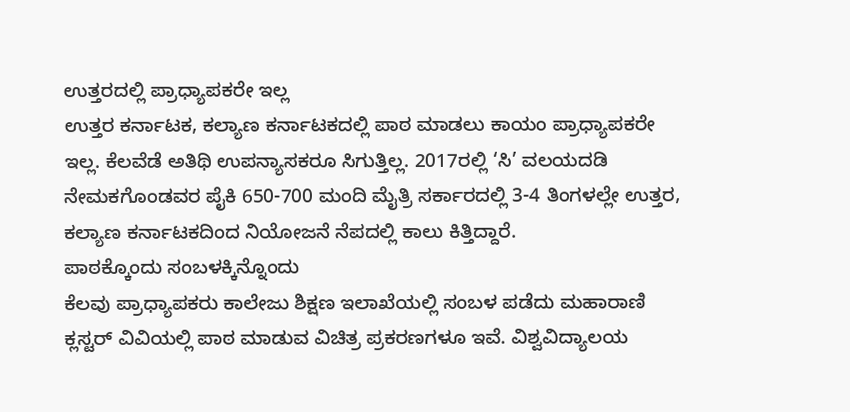ಉತ್ತರದಲ್ಲಿ ಪ್ರಾಧ್ಯಾಪಕರೇ ಇಲ್ಲ
ಉತ್ತರ ಕರ್ನಾಟಕ, ಕಲ್ಯಾಣ ಕರ್ನಾಟಕದಲ್ಲಿ ಪಾಠ ಮಾಡಲು ಕಾಯಂ ಪ್ರಾಧ್ಯಾಪಕರೇ ಇಲ್ಲ. ಕೆಲವೆಡೆ ಅತಿಥಿ ಉಪನ್ಯಾಸಕರೂ ಸಿಗುತ್ತಿಲ್ಲ. 2017ರಲ್ಲಿ ‘ಸಿ’ ವಲಯದಡಿ ನೇಮಕಗೊಂಡವರ ಪೈಕಿ 650-700 ಮಂದಿ ಮೈತ್ರಿ ಸರ್ಕಾರದಲ್ಲಿ 3-4 ತಿಂಗಳಲ್ಲೇ ಉತ್ತರ, ಕಲ್ಯಾಣ ಕರ್ನಾಟಕದಿಂದ ನಿಯೋಜನೆ ನೆಪದಲ್ಲಿ ಕಾಲು ಕಿತ್ತಿದ್ದಾರೆ.
ಪಾಠಕ್ಕೊಂದು ಸಂಬಳಕ್ಕಿನ್ನೊಂದು
ಕೆಲವು ಪ್ರಾಧ್ಯಾಪಕರು ಕಾಲೇಜು ಶಿಕ್ಷಣ ಇಲಾಖೆಯಲ್ಲಿ ಸಂಬಳ ಪಡೆದು ಮಹಾರಾಣಿ ಕ್ಲಸ್ಟರ್ ವಿವಿಯಲ್ಲಿ ಪಾಠ ಮಾಡುವ ವಿಚಿತ್ರ ಪ್ರಕರಣಗಳೂ ಇವೆ. ವಿಶ್ವವಿದ್ಯಾಲಯ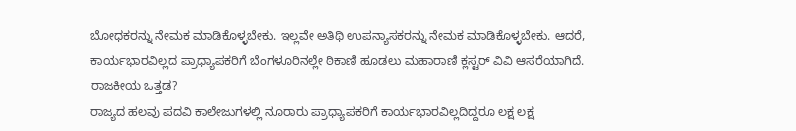ಬೋಧಕರನ್ನು ನೇಮಕ ಮಾಡಿಕೊಳ್ಳಬೇಕು. ಇಲ್ಲವೇ ಅತಿಥಿ ಉಪನ್ಯಾಸಕರನ್ನು ನೇಮಕ ಮಾಡಿಕೊಳ್ಳಬೇಕು. ಆದರೆ, ಕಾರ್ಯಭಾರವಿಲ್ಲದ ಪ್ರಾಧ್ಯಾಪಕರಿಗೆ ಬೆಂಗಳೂರಿನಲ್ಲೇ ಠಿಕಾಣಿ ಹೂಡಲು ಮಹಾರಾಣಿ ಕ್ಲಸ್ಟರ್ ವಿವಿ ಆಸರೆಯಾಗಿದೆ.
ರಾಜಕೀಯ ಒತ್ತಡ?
ರಾಜ್ಯದ ಹಲವು ಪದವಿ ಕಾಲೇಜುಗಳಲ್ಲಿ ನೂರಾರು ಪ್ರಾಧ್ಯಾಪಕರಿಗೆ ಕಾರ್ಯಭಾರವಿಲ್ಲದಿದ್ದರೂ ಲಕ್ಷ ಲಕ್ಷ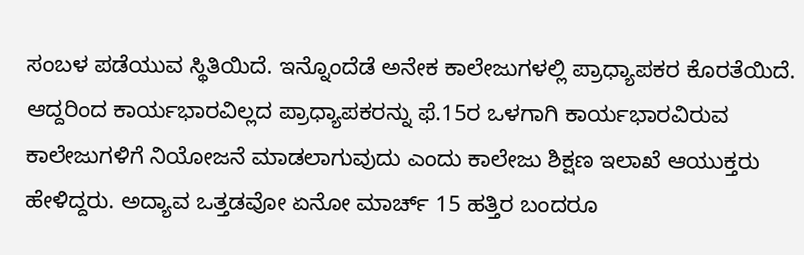ಸಂಬಳ ಪಡೆಯುವ ಸ್ಥಿತಿಯಿದೆ. ಇನ್ನೊಂದೆಡೆ ಅನೇಕ ಕಾಲೇಜುಗಳಲ್ಲಿ ಪ್ರಾಧ್ಯಾಪಕರ ಕೊರತೆಯಿದೆ. ಆದ್ದರಿಂದ ಕಾರ್ಯಭಾರವಿಲ್ಲದ ಪ್ರಾಧ್ಯಾಪಕರನ್ನು ಫೆ.15ರ ಒಳಗಾಗಿ ಕಾರ್ಯಭಾರವಿರುವ ಕಾಲೇಜುಗಳಿಗೆ ನಿಯೋಜನೆ ಮಾಡಲಾಗುವುದು ಎಂದು ಕಾಲೇಜು ಶಿಕ್ಷಣ ಇಲಾಖೆ ಆಯುಕ್ತರು ಹೇಳಿದ್ದರು. ಅದ್ಯಾವ ಒತ್ತಡವೋ ಏನೋ ಮಾರ್ಚ್ 15 ಹತ್ತಿರ ಬಂದರೂ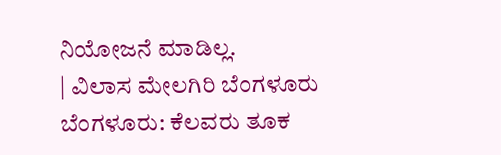ನಿಯೋಜನೆ ಮಾಡಿಲ್ಲ.
| ವಿಲಾಸ ಮೇಲಗಿರಿ ಬೆಂಗಳೂರು
ಬೆಂಗಳೂರು: ಕೆಲವರು ತೂಕ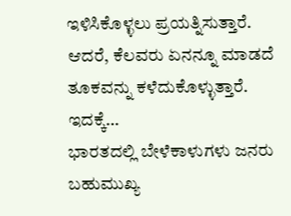ಇಳಿಸಿಕೊಳ್ಳಲು ಪ್ರಯತ್ನಿಸುತ್ತಾರೆ. ಆದರೆ, ಕೆಲವರು ಏನನ್ನೂ ಮಾಡದೆ ತೂಕವನ್ನು ಕಳೆದುಕೊಳ್ಳುತ್ತಾರೆ. ಇದಕ್ಕೆ…
ಭಾರತದಲ್ಲಿ ಬೇಳೆಕಾಳುಗಳು ಜನರು ಬಹುಮುಖ್ಯ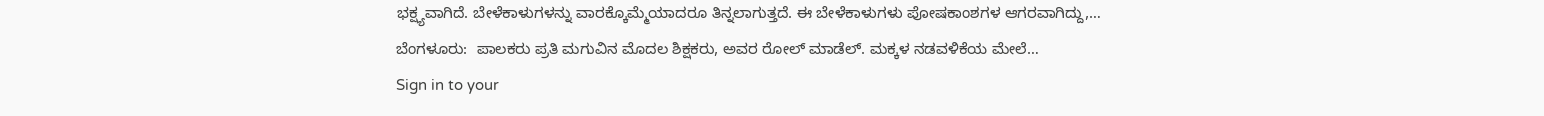ಭಕ್ಷ್ಯವಾಗಿದೆ. ಬೇಳೆಕಾಳುಗಳನ್ನು ವಾರಕ್ಕೊಮ್ಮೆಯಾದರೂ ತಿನ್ನಲಾಗುತ್ತದೆ. ಈ ಬೇಳೆಕಾಳುಗಳು ಪೋಷಕಾಂಶಗಳ ಆಗರವಾಗಿದ್ದು,…
ಬೆಂಗಳೂರು:  ಪಾಲಕರು ಪ್ರತಿ ಮಗುವಿನ ಮೊದಲ ಶಿಕ್ಷಕರು, ಅವರ ರೋಲ್ ಮಾಡೆಲ್. ಮಕ್ಕಳ ನಡವಳಿಕೆಯ ಮೇಲೆ…
Sign in to your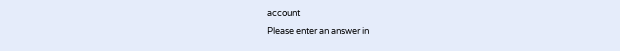account
Please enter an answer in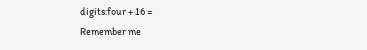digits:four + 16 =
Remember me